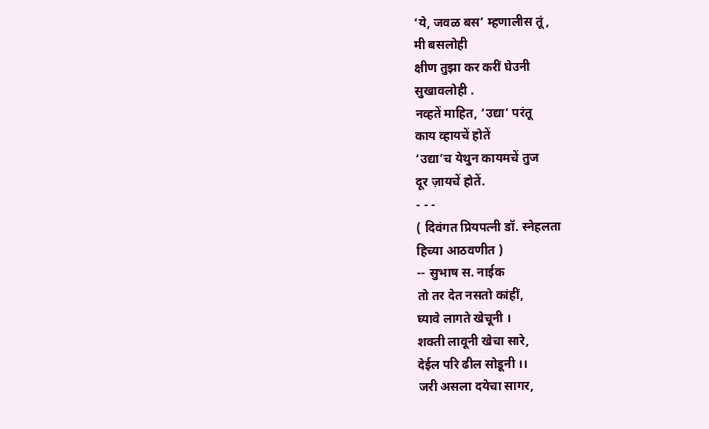‘ये, जवळ बस’ म्हणालीस तूं,
मी बसलोही
क्षीण तुझा कर करीं घेउनी
सुखावलोही .
नव्हतें माहित, ‘उद्या’ परंतू
काय व्हायचें होतें
‘उद्या’च येथुन कायमचें तुज
दूर ज़ायचें होतें.
- - -
( दिवंगत प्रियपत्नी डॉ. स्नेहलता
हिच्या आठवणीत )
-- सुभाष स. नाईक
तो तर देत नसतो कांहीं,
घ्यावे लागते खेचूनी ।
शक्ती लावूनी खेचा सारे,
देईल परि ढील सोडूनी ।।
जरी असला दयेचा सागर,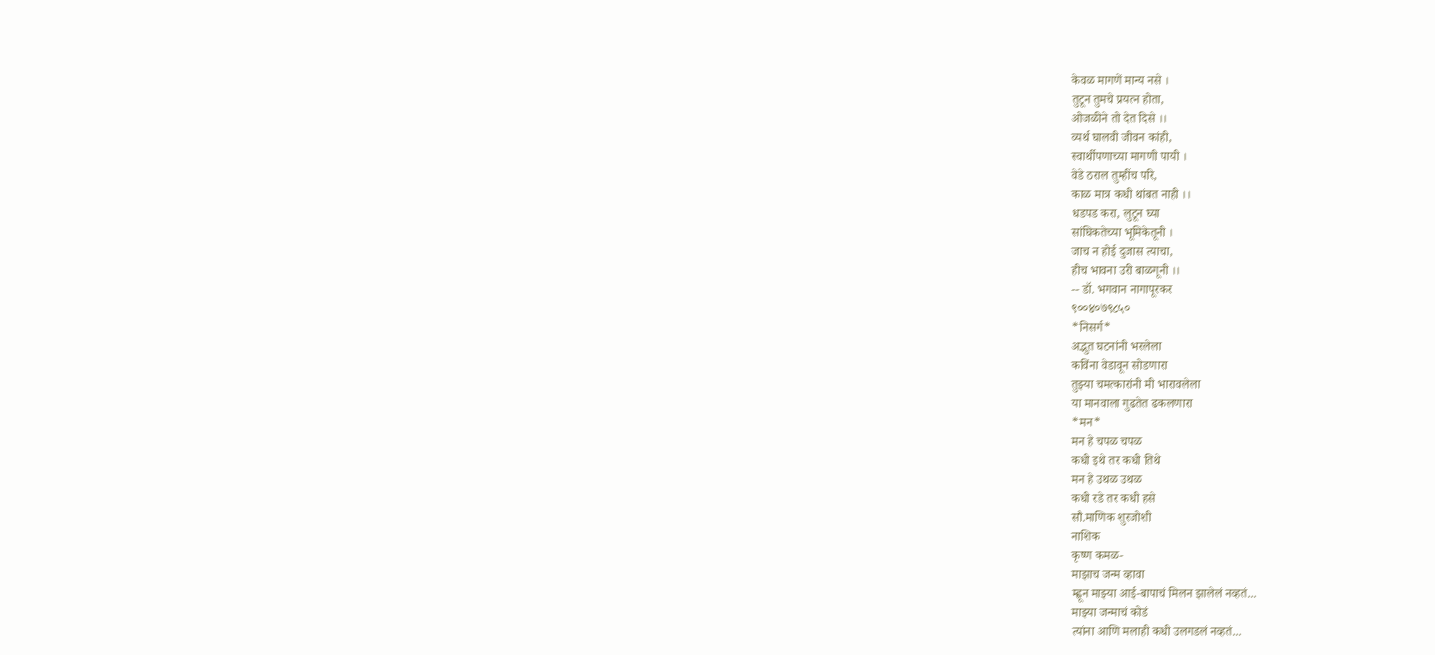केवळ मागणें मान्य नसे ।
तुटून तुमचे प्रयत्न होता,
ओजळीने तो देत दिसे ।।
व्यर्थ घालवी जीवन कांही,
स्वार्थीपणाच्या मागणी पायी ।
वेडे ठराल तुम्हींच परि,
काळ मात्र कधी थांबत नाही ।।
धडपड करा, लुटून घ्या
सांघिकतेच्या भूमिकेतूनी ।
जाच न होई दुजास त्याचा,
हीच भावना उरी बाळगूनी ।।
-- डॉ. भगवान नागापूरकर
९००४०७९८५०
*निसर्ग*
अद्भुत घटनांनी भरलेला
कविंना वेडावून सोडणारा
तुझ्या चमत्कारांनी मी भारावलेला
या मानवाला गुढतेत ढकलणारा
*मन*
मन हे चपळ चपळ
कधी इथे तर कधी तिथे
मन हे उथळ उथळ
कधी रडे तर कधी हसे
सौ.माणिक शुरजोशी
नाशिक
कृष्ण कमळ-
माझाच जन्म व्हावा
म्ह्णून माझ्या आई-बापाचं मिलन झालेलं नव्हतं...
माझ्या जन्माचं कोडं
त्यांना आणि मलाही कधी उलगडलं नव्हतं...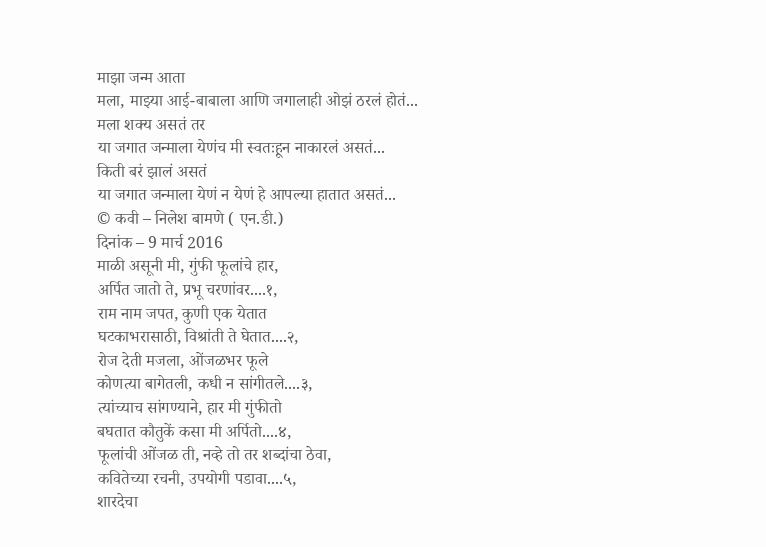माझा जन्म आता
मला, माझ्या आई-बाबाला आणि जगालाही ओझं ठरलं होतं...
मला शक्य असतं तर
या जगात जन्माला येणंच मी स्वतःहून नाकारलं असतं...
किती बरं झालं असतं
या जगात जन्माला येणं न येणं हे आपल्या हातात असतं...
© कवी – निलेश बामणे ( एन.डी.)
दिनांक – 9 मार्च 2016
माळी असूनी मी, गुंफी फूलांचे हार,
अर्पित जातो ते, प्रभू चरणांवर....१,
राम नाम जपत, कुणी एक येतात
घटकाभरासाठी, विश्रांती ते घेतात....२,
रोज देती मजला, ओंजळभर फूले
कोणत्या बागेतली, कधी न सांगीतले....३,
त्यांच्याच सांगण्याने, हार मी गुंफीतो
बघतात कौतुकें कसा मी अर्पितो....४,
फूलांची ओंजळ ती, नव्हे तो तर शब्दांचा ठेवा,
कवितेच्या रचनी, उपयोगी पडावा....५,
शारदेचा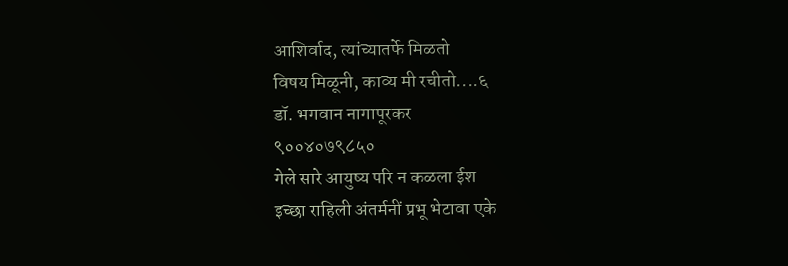आशिर्वाद, त्यांच्यातर्फे मिळतो
विषय मिळूनी, काव्य मी रचीतो....६
डॉ. भगवान नागापूरकर
९००४०७९८५०
गेले सारे आयुष्य परि न कळला ईश
इच्छा राहिली अंतर्मनीं प्रभू भेटावा एके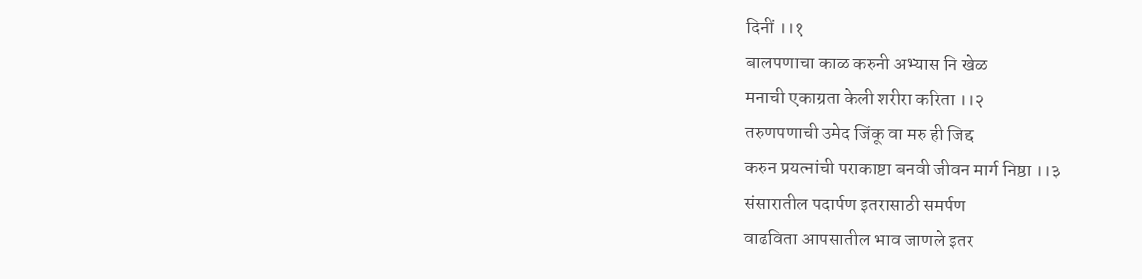दिनीं ।।१
बालपणाचा काळ करुनी अभ्यास नि खेळ
मनाची एकाग्रता केली शरीरा करिता ।।२
तरुणपणाची उमेद जिंकू वा मरु ही जिद्द
करुन प्रयत्नांची पराकाष्टा बनवी जीवन मार्ग निष्ठा ।।३
संसारातील पदार्पण इतरासाठी समर्पण
वाढविता आपसातील भाव जाणले इतर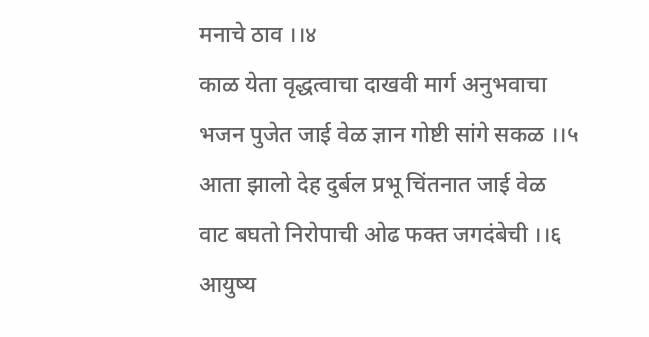मनाचे ठाव ।।४
काळ येता वृद्धत्वाचा दाखवी मार्ग अनुभवाचा
भजन पुजेत जाई वेळ ज्ञान गोष्टी सांगे सकळ ।।५
आता झालो देह दुर्बल प्रभू चिंतनात जाई वेळ
वाट बघतो निरोपाची ओढ फक्त जगदंबेची ।।६
आयुष्य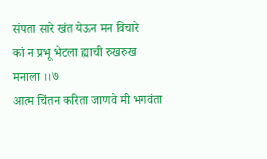संपता सारे खंत येऊन मन विचारे
कां न प्रभू भेटला ह्याची रुखरुख मनाला ।।७
आत्म चिंतन करिता जाणवे मी भगवंता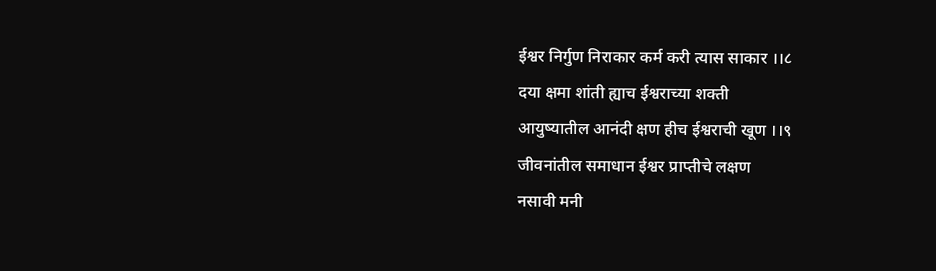ईश्वर निर्गुण निराकार कर्म करी त्यास साकार ।।८
दया क्षमा शांती ह्याच ईश्वराच्या शक्ती
आयुष्यातील आनंदी क्षण हीच ईश्वराची खूण ।।९
जीवनांतील समाधान ईश्वर प्राप्तीचे लक्षण
नसावी मनी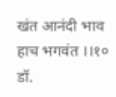खंत आनंदी भाव हाच भगवंत ।।१०
डॉ.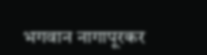भगवान नागापूरकर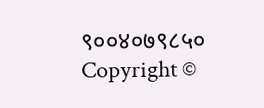९००४०७९८५०
Copyright ©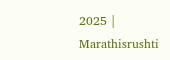2025 | Marathisrushti